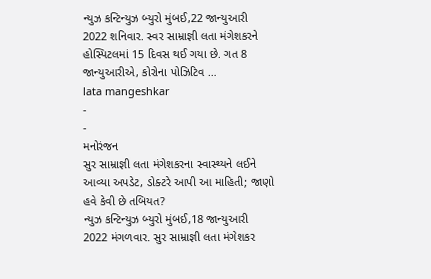ન્યુઝ કન્ટિન્યુઝ બ્યુરો મુંબઈ,22 જાન્યુઆરી 2022 શનિવાર. સ્વર સામ્રાજ્ઞી લતા મંગેશકરને હોસ્પિટલમાં 15 દિવસ થઈ ગયા છે. ગત 8 જાન્યુઆરીએ, કોરોના પોઝિટિવ …
lata mangeshkar
-
-
મનોરંજન
સુર સામ્રાજ્ઞી લતા મંગેશકરના સ્વાસ્થ્યને લઈને આવ્યા અપડેટ, ડોક્ટરે આપી આ માહિતી; જાણો હવે કેવી છે તબિયત?
ન્યુઝ કન્ટિન્યુઝ બ્યુરો મુંબઈ,18 જાન્યુઆરી 2022 મંગળવાર. સુર સામ્રાજ્ઞી લતા મંગેશકર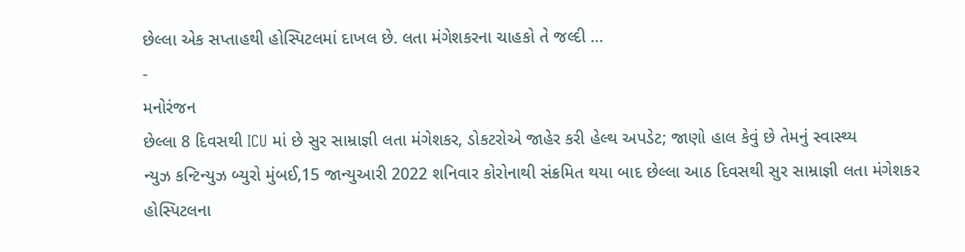છેલ્લા એક સપ્તાહથી હોસ્પિટલમાં દાખલ છે. લતા મંગેશકરના ચાહકો તે જલ્દી …
-
મનોરંજન
છેલ્લા 8 દિવસથી ICU માં છે સુર સામ્રાજ્ઞી લતા મંગેશકર, ડોકટરોએ જાહેર કરી હેલ્થ અપડેટ; જાણો હાલ કેવું છે તેમનું સ્વાસ્થ્ય
ન્યુઝ કન્ટિન્યુઝ બ્યુરો મુંબઈ,15 જાન્યુઆરી 2022 શનિવાર કોરોનાથી સંક્રમિત થયા બાદ છેલ્લા આઠ દિવસથી સુર સામ્રાજ્ઞી લતા મંગેશકર હોસ્પિટલના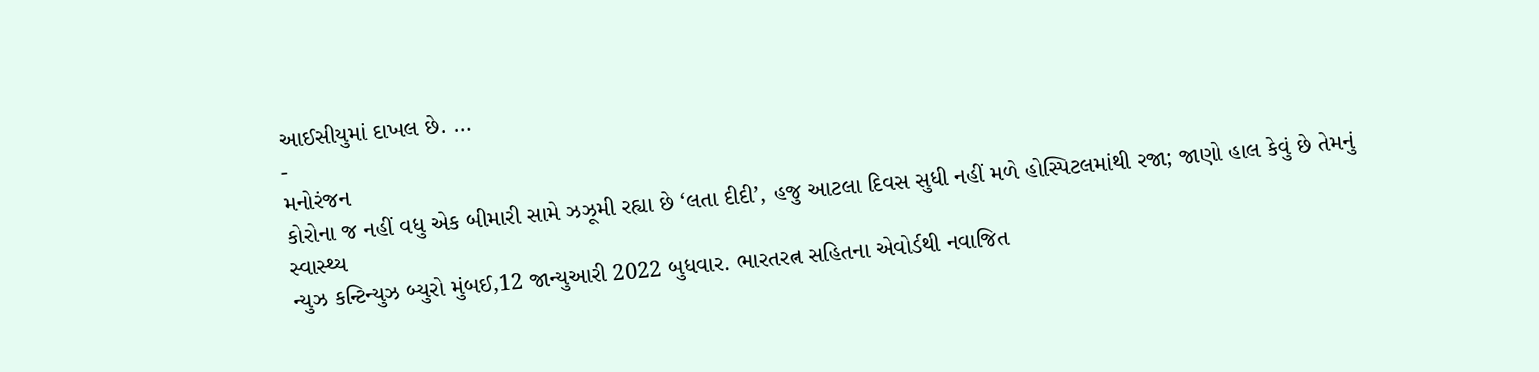આઈસીયુમાં દાખલ છે. …
-
મનોરંજન
કોરોના જ નહીં વધુ એક બીમારી સામે ઝઝૂમી રહ્યા છે ‘લતા દીદી’, હજુ આટલા દિવસ સુધી નહીં મળે હોસ્પિટલમાંથી રજા; જાણો હાલ કેવું છે તેમનું સ્વાસ્થ્ય
ન્યુઝ કન્ટિન્યુઝ બ્યુરો મુંબઈ,12 જાન્યુઆરી 2022 બુધવાર. ભારતરત્ન સહિતના એવોર્ડથી નવાજિત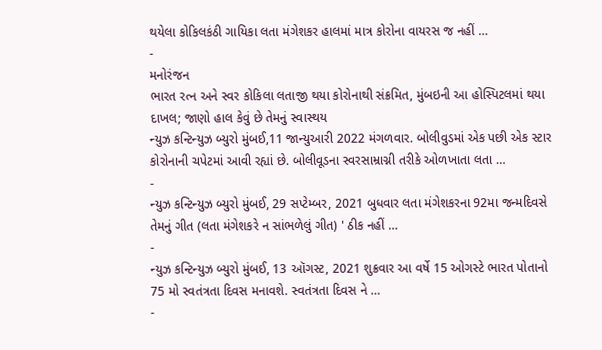થયેલા કોકિલકંઠી ગાયિકા લતા મંગેશકર હાલમાં માત્ર કોરોના વાયરસ જ નહીં …
-
મનોરંજન
ભારત રત્ન અને સ્વર કોકિલા લતાજી થયા કોરોનાથી સંક્રમિત, મુંબઇની આ હોસ્પિટલમાં થયા દાખલ; જાણો હાલ કેવું છે તેમનું સ્વાસ્થય
ન્યુઝ કન્ટિન્યુઝ બ્યુરો મુંબઈ,11 જાન્યુઆરી 2022 મંગળવાર. બોલીવુડમાં એક પછી એક સ્ટાર કોરોનાની ચપેટમાં આવી રહ્યાં છે. બોલીવૂડના સ્વરસામ્રાગ્ની તરીકે ઓળખાતા લતા …
-
ન્યુઝ કન્ટિન્યુઝ બ્યુરો મુંબઈ, 29 સપ્ટેમ્બર, 2021 બુધવાર લતા મંગેશકરના 92મા જન્મદિવસે તેમનું ગીત (લતા મંગેશકરે ન સાંભળેલું ગીત) ' ઠીક નહીં …
-
ન્યુઝ કન્ટિન્યુઝ બ્યુરો મુંબઈ, 13 ઑગસ્ટ, 2021 શુક્રવાર આ વર્ષે 15 ઓગસ્ટે ભારત પોતાનો 75 મો સ્વતંત્રતા દિવસ મનાવશે. સ્વતંત્રતા દિવસ ને …
-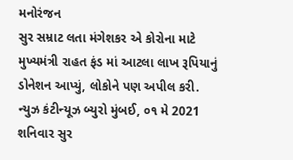મનોરંજન
સુર સમ્રાટ લતા મંગેશકર એ કોરોના માટે મુખ્યમંત્રી રાહત ફંડ માં આટલા લાખ રૂપિયાનું ડોનેશન આપ્યું, લોકોને પણ અપીલ કરી.
ન્યુઝ કંટીન્યૂઝ બ્યુરો મુંબઈ, ૦૧ મે 2021 શનિવાર સુર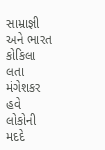સામ્રાજ્ઞી અને ભારત કોકિલા લતા મંગેશકર હવે લોકોની મદદે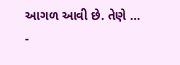આગળ આવી છે. તેણે …
-